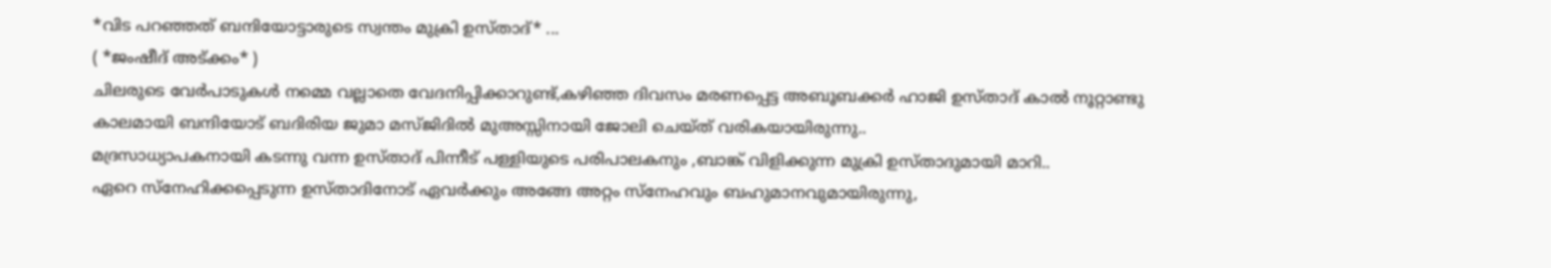*വിട പറഞ്ഞത് ബന്ദിയോട്ടാരുടെ സ്വന്തം മുക്രി ഉസ്താദ്* ...
( *ജംഷീദ് അട്ക്കം* )
ചിലരുടെ വേർപാടുകൾ നമ്മെ വല്ലാതെ വേദനിപ്പിക്കാറുണ്ട്,കഴിഞ്ഞ ദിവസം മരണപ്പെട്ട അബൂബക്കർ ഹാജി ഉസ്താദ് കാൽ നൂറ്റാണ്ടു കാലമായി ബന്ദിയോട് ബദിരിയ ജുമാ മസ്ജിദിൽ മുഅസ്സിനായി ജോലി ചെയ്ത് വരികയായിരുന്നു..
മദ്രസാധ്യാപകനായി കടന്നു വന്ന ഉസ്താദ് പിന്നീട് പള്ളിയുടെ പരിപാലകനും ,ബാങ്ക് വിളിക്കുന്ന മുക്രി ഉസ്താദുമായി മാറി..
ഏറെ സ്നേഹിക്കപ്പെടുന്ന ഉസ്താദിനോട് ഏവർക്കും അങ്ങേ അറ്റം സ്നേഹവും ബഹുമാനവുമായിരുന്നു,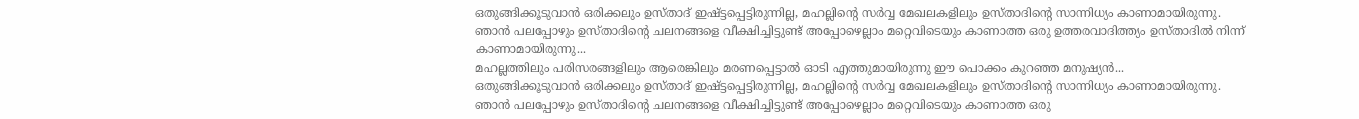ഒതുങ്ങിക്കൂടുവാൻ ഒരിക്കലും ഉസ്താദ് ഇഷ്ട്ടപ്പെട്ടിരുന്നില്ല, മഹല്ലിന്റെ സർവ്വ മേഖലകളിലും ഉസ്താദിന്റെ സാന്നിധ്യം കാണാമായിരുന്നു.
ഞാൻ പലപ്പോഴും ഉസ്താദിന്റെ ചലനങ്ങളെ വീക്ഷിച്ചിട്ടുണ്ട് അപ്പോഴെല്ലാം മറ്റെവിടെയും കാണാത്ത ഒരു ഉത്തരവാദിത്ത്യം ഉസ്താദിൽ നിന്ന് കാണാമായിരുന്നു...
മഹല്ലത്തിലും പരിസരങ്ങളിലും ആരെങ്കിലും മരണപ്പെട്ടാൽ ഓടി എത്തുമായിരുന്നു ഈ പൊക്കം കുറഞ്ഞ മനുഷ്യൻ...
ഒതുങ്ങിക്കൂടുവാൻ ഒരിക്കലും ഉസ്താദ് ഇഷ്ട്ടപ്പെട്ടിരുന്നില്ല, മഹല്ലിന്റെ സർവ്വ മേഖലകളിലും ഉസ്താദിന്റെ സാന്നിധ്യം കാണാമായിരുന്നു.
ഞാൻ പലപ്പോഴും ഉസ്താദിന്റെ ചലനങ്ങളെ വീക്ഷിച്ചിട്ടുണ്ട് അപ്പോഴെല്ലാം മറ്റെവിടെയും കാണാത്ത ഒരു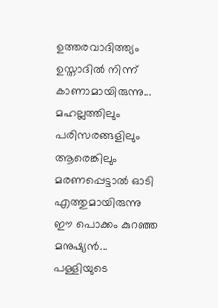ഉത്തരവാദിത്ത്യം ഉസ്താദിൽ നിന്ന് കാണാമായിരുന്നു...
മഹല്ലത്തിലും പരിസരങ്ങളിലും ആരെങ്കിലും മരണപ്പെട്ടാൽ ഓടി എത്തുമായിരുന്നു ഈ പൊക്കം കുറഞ്ഞ മനുഷ്യൻ...
പള്ളിയുടെ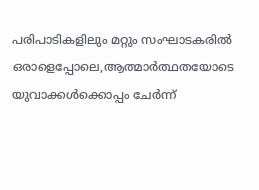പരിപാടികളിലും മറ്റും സംഘാടകരിൽ ഒരാളെപ്പോലെ,ആത്മാർത്ഥതയോടെ യുവാക്കൾക്കൊപ്പം ചേർന്ന്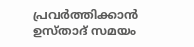പ്രവർത്തിക്കാൻ ഉസ്താദ് സമയം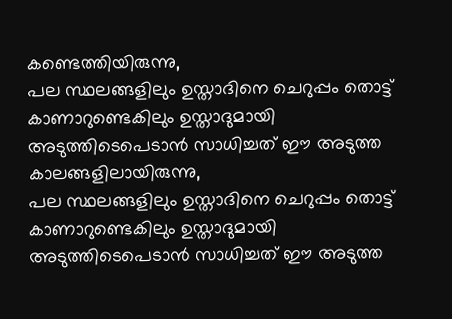കണ്ടെത്തിയിരുന്നു,
പല സ്ഥലങ്ങളിലും ഉസ്താദിനെ ചെറുപ്പം തൊട്ട് കാണാറുണ്ടെകിലും ഉസ്താദുമായി അടുത്തിടെപെടാൻ സാധിച്ചത് ഈ അടുത്ത കാലങ്ങളിലായിരുന്നു,
പല സ്ഥലങ്ങളിലും ഉസ്താദിനെ ചെറുപ്പം തൊട്ട് കാണാറുണ്ടെകിലും ഉസ്താദുമായി അടുത്തിടെപെടാൻ സാധിച്ചത് ഈ അടുത്ത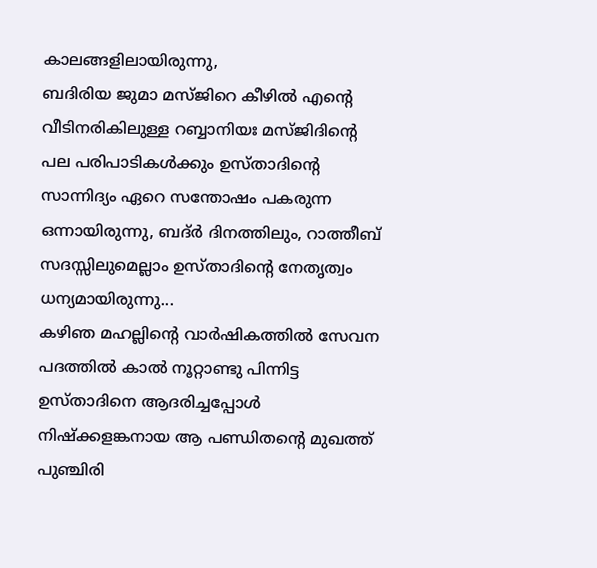കാലങ്ങളിലായിരുന്നു,
ബദിരിയ ജുമാ മസ്ജിറെ കീഴിൽ എന്റെ വീടിനരികിലുള്ള റബ്ബാനിയഃ മസ്ജിദിന്റെ പല പരിപാടികൾക്കും ഉസ്താദിന്റെ സാന്നിദ്യം ഏറെ സന്തോഷം പകരുന്ന ഒന്നായിരുന്നു, ബദ്ർ ദിനത്തിലും, റാത്തീബ് സദസ്സിലുമെല്ലാം ഉസ്താദിന്റെ നേതൃത്വം ധന്യമായിരുന്നു...
കഴിഞ മഹല്ലിന്റെ വാർഷികത്തിൽ സേവന പദത്തിൽ കാൽ നൂറ്റാണ്ടു പിന്നിട്ട ഉസ്താദിനെ ആദരിച്ചപ്പോൾ നിഷ്ക്കളങ്കനായ ആ പണ്ഡിതന്റെ മുഖത്ത് പുഞ്ചിരി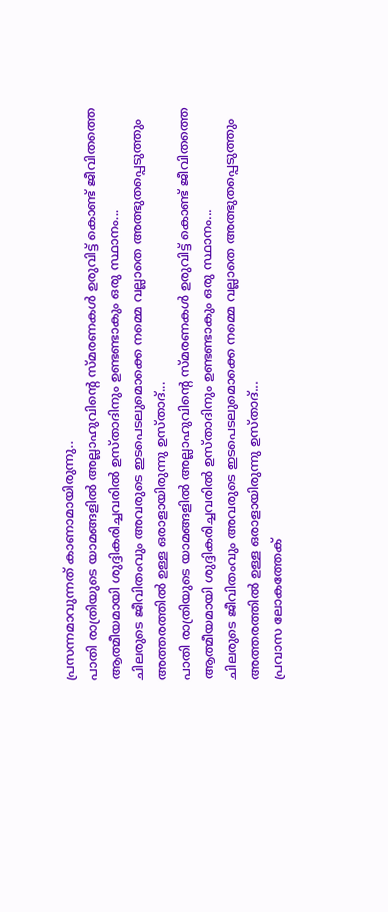പ്രസന്നമാവുന്നത് കാണാമായിരുന്നു..
പാതി രാത്രിയുടെ യാമങ്ങളിൽ അല്ലാഹുവിന്റെ സ്മരണകൾ ഉരുവിട്ട് കൊണ്ട് ജീവിതത്തെ ആത്മീയമായി ശുദ്ദികരിച്ചവരിൽ ഉസ്താദിനും ഉണ്ടണ്ടാകും ഒരു സ്ഥാനം...
ചിലരുടെ ജീവിതംവും അവരുടെ ഇടപെടലുമൊക്കെ നമ്മെ വല്ലാതെ അത്ഭുതപ്പെടുത്തും അത്തരത്തിൽ ഉള്ള ഒരാളായിരുന്നു ഉസ്താദ്...
പാതി രാത്രിയുടെ യാമങ്ങളിൽ അല്ലാഹുവിന്റെ സ്മരണകൾ ഉരുവിട്ട് കൊണ്ട് ജീവിതത്തെ ആത്മീയമായി ശുദ്ദികരിച്ചവരിൽ ഉസ്താദിനും ഉണ്ടണ്ടാകും ഒരു സ്ഥാനം...
ചിലരുടെ ജീവിതംവും അവരുടെ ഇടപെടലുമൊക്കെ നമ്മെ വല്ലാതെ അത്ഭുതപ്പെടുത്തും അത്തരത്തിൽ ഉള്ള ഒരാളായിരുന്നു ഉസ്താദ്...
പ്രവാസ ലോകത്തേക്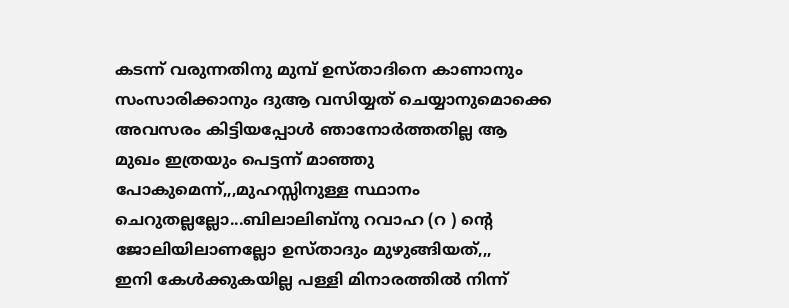കടന്ന് വരുന്നതിനു മുമ്പ് ഉസ്താദിനെ കാണാനും സംസാരിക്കാനും ദുആ വസിയ്യത് ചെയ്യാനുമൊക്കെ അവസരം കിട്ടിയപ്പോൾ ഞാനോർത്തതില്ല ആ മുഖം ഇത്രയും പെട്ടന്ന് മാഞ്ഞു പോകുമെന്ന്,,,മുഹസ്സിനുള്ള സ്ഥാനം ചെറുതല്ലല്ലോ...ബിലാലിബ്നു റവാഹ (റ ) ന്റെ ജോലിയിലാണല്ലോ ഉസ്താദും മുഴുങ്ങിയത്,,,
ഇനി കേൾക്കുകയില്ല പള്ളി മിനാരത്തിൽ നിന്ന്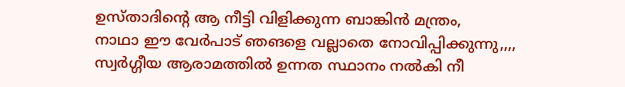ഉസ്താദിന്റെ ആ നീട്ടി വിളിക്കുന്ന ബാങ്കിൻ മന്ത്രം,
നാഥാ ഈ വേർപാട് ഞങളെ വല്ലാതെ നോവിപ്പിക്കുന്നു,,,,
സ്വർഗ്ഗീയ ആരാമത്തിൽ ഉന്നത സ്ഥാനം നൽകി നീ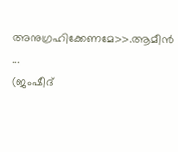അനുഗ്രഹിക്കേണമേ>>.ആമീൻ ...
(ജംഷീദ്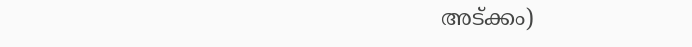അട്ക്കം)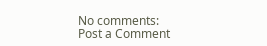No comments:
Post a Comment